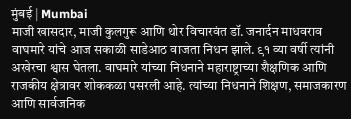मुंबई | Mumbai
माजी खासदार, माजी कुलगुरू आणि थोर विचारवंत डॉ. जनार्दन माधवराव वाघमारे यांचे आज सकाळी साडेआठ वाजता निधन झाले. ९१ व्या वर्षी त्यांनी अखेरचा श्वास घेतला. वाघमारे यांच्या निधनाने महाराष्ट्राच्या शैक्षणिक आणि राजकीय क्षेत्रावर शोककळा पसरली आहे. त्यांच्या निधनाने शिक्षण, समाजकारण आणि सार्वजनिक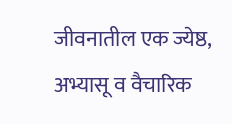जीवनातील एक ज्येष्ठ, अभ्यासू व वैचारिक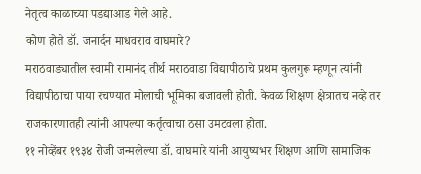नेतृत्व काळाच्या पडद्याआड गेले आहे.
कोण होते डॉ. जनार्दन माधवराव वाघमारे?
मराठवाड्यातील स्वामी रामानंद तीर्थ मराठवाडा विद्यापीठाचे प्रथम कुलगुरू म्हणून त्यांनी विद्यापीठाचा पाया रचण्यात मोलाची भूमिका बजावली होती. केवळ शिक्षण क्षेत्रातच नव्हे तर राजकारणातही त्यांनी आपल्या कर्तृत्वाचा ठसा उमटवला होता.
११ नोव्हेंबर १९३४ रोजी जन्मलेल्या डॉ. वाघमारे यांनी आयुष्यभर शिक्षण आणि सामाजिक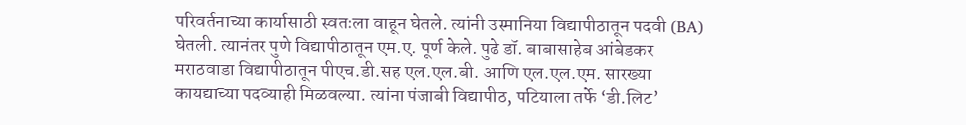परिवर्तनाच्या कार्यासाठी स्वतःला वाहून घेतले. त्यांनी उस्मानिया विद्यापीठातून पदवी (BA) घेतली. त्यानंतर पुणे विद्यापीठातून एम.ए. पूर्ण केले. पुढे डॉ. बाबासाहेब आंबेडकर मराठवाडा विद्यापीठातून पीएच.डी.सह एल.एल.बी. आणि एल.एल.एम. सारख्या कायद्याच्या पदव्याही मिळवल्या. त्यांना पंजाबी विद्यापीठ, पटियाला तर्फे ‘डी.लिट’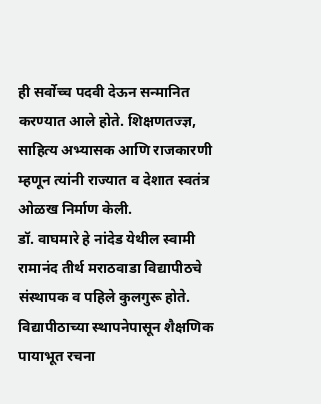ही सर्वोच्च पदवी देऊन सन्मानित करण्यात आले होते. शिक्षणतज्ज्ञ, साहित्य अभ्यासक आणि राजकारणी म्हणून त्यांनी राज्यात व देशात स्वतंत्र ओळख निर्माण केली.
डॉ. वाघमारे हे नांदेड येथील स्वामी रामानंद तीर्थ मराठवाडा विद्यापीठचे संस्थापक व पहिले कुलगुरू होते. विद्यापीठाच्या स्थापनेपासून शैक्षणिक पायाभूत रचना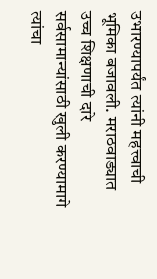उभारण्यापर्यंत त्यांनी महत्त्वाची भूमिका बजावली. मराठवाड्यात उच्च शिक्षणाची दारे सर्वसामान्यांसाठी खुली करण्यामागे त्यांचा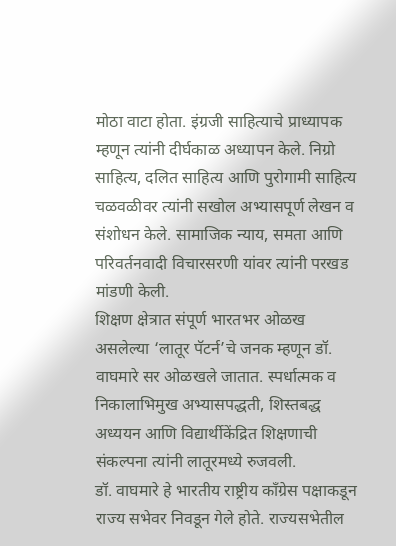मोठा वाटा होता. इंग्रजी साहित्याचे प्राध्यापक म्हणून त्यांनी दीर्घकाळ अध्यापन केले. निग्रो साहित्य, दलित साहित्य आणि पुरोगामी साहित्य चळवळीवर त्यांनी सखोल अभ्यासपूर्ण लेखन व संशोधन केले. सामाजिक न्याय, समता आणि परिवर्तनवादी विचारसरणी यांवर त्यांनी परखड मांडणी केली.
शिक्षण क्षेत्रात संपूर्ण भारतभर ओळख असलेल्या ‘लातूर पॅटर्न’चे जनक म्हणून डॉ. वाघमारे सर ओळखले जातात. स्पर्धात्मक व निकालाभिमुख अभ्यासपद्धती, शिस्तबद्ध अध्ययन आणि विद्यार्थीकेंद्रित शिक्षणाची संकल्पना त्यांनी लातूरमध्ये रुजवली.
डॉ. वाघमारे हे भारतीय राष्ट्रीय काँग्रेस पक्षाकडून राज्य सभेवर निवडून गेले होते. राज्यसभेतील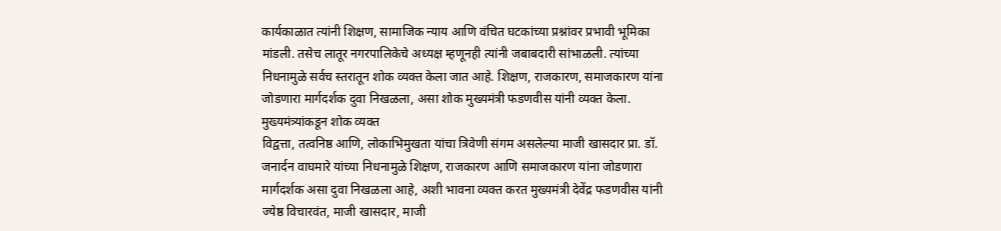कार्यकाळात त्यांनी शिक्षण, सामाजिक न्याय आणि वंचित घटकांच्या प्रश्नांवर प्रभावी भूमिका मांडली. तसेच लातूर नगरपालिकेचे अध्यक्ष म्हणूनही त्यांनी जबाबदारी सांभाळली. त्यांच्या निधनामुळे सर्वच स्तरातून शोक व्यक्त केला जात आहे. शिक्षण, राजकारण, समाजकारण यांना जोडणारा मार्गदर्शक दुवा निखळला, असा शोक मुख्यमंत्री फडणवीस यांनी व्यक्त केला.
मुख्यमंत्र्यांकडून शोक व्यक्त
विद्वत्ता, तत्वनिष्ठ आणि, लोकाभिमुखता यांचा त्रिवेणी संगम असलेल्या माजी खासदार प्रा. डॉ. जनार्दन वाघमारे यांच्या निधनामुळे शिक्षण, राजकारण आणि समाजकारण यांना जोडणारा मार्गदर्शक असा दुवा निखळला आहे, अशी भावना व्यक्त करत मुख्यमंत्री देवेंद्र फडणवीस यांनी ज्येष्ठ विचारवंत, माजी खासदार, माजी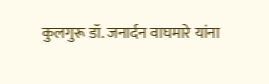कुलगुरू डॉ. जनार्दन वाघमारे यांना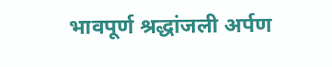भावपूर्ण श्रद्धांजली अर्पण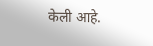केली आहे.